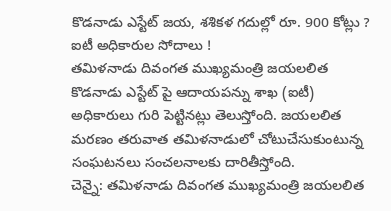కొడనాడు ఎస్టేట్ జయ, శశికళ గదుల్లో రూ. 900 కోట్లు ? ఐటీ అధికారుల సోదాలు !
తమిళనాడు దివంగత ముఖ్యమంత్రి జయలలిత కొడనాడు ఎస్టేట్ పై ఆదాయపన్ను శాఖ (ఐటీ) అధికారులు గురి పెట్టినట్లు తెలుస్తోంది. జయలలిత మరణం తరువాత తమిళనాడులో చోటుచేసుకుంటున్న సంఘటనలు సంచలనాలకు దారితీస్తోంది.
చెన్నై: తమిళనాడు దివంగత ముఖ్యమంత్రి జయలలిత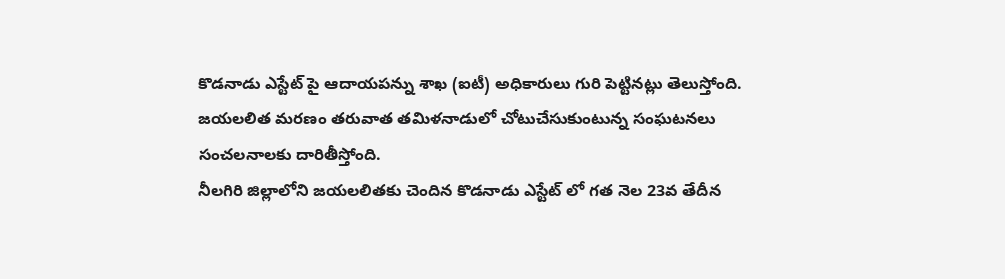కొడనాడు ఎస్టేట్ పై ఆదాయపన్ను శాఖ (ఐటీ) అధికారులు గురి పెట్టినట్లు తెలుస్తోంది. జయలలిత మరణం తరువాత తమిళనాడులో చోటుచేసుకుంటున్న సంఘటనలు సంచలనాలకు దారితీస్తోంది.
నీలగిరి జిల్లాలోని జయలలితకు చెందిన కొడనాడు ఎస్టేట్ లో గత నెల 23వ తేదీన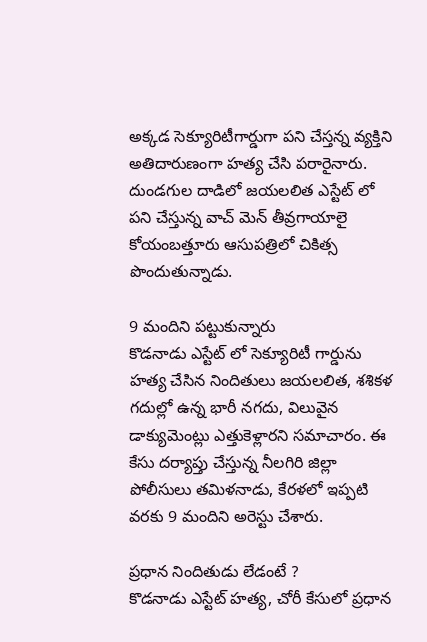అక్కడ సెక్యూరిటీగార్డుగా పని చేస్తన్న వ్యక్తిని అతిదారుణంగా హత్య చేసి పరారైనారు. దుండగుల దాడిలో జయలలిత ఎస్టేట్ లో పని చేస్తున్న వాచ్ మెన్ తీవ్రగాయాలై కోయంబత్తూరు ఆసుపత్రిలో చికిత్స పొందుతున్నాడు.

9 మందిని పట్టుకున్నారు
కొడనాడు ఎస్టేట్ లో సెక్యూరిటీ గార్డును హత్య చేసిన నిందితులు జయలలిత, శశికళ గదుల్లో ఉన్న భారీ నగదు, విలువైన డాక్యుమెంట్లు ఎత్తుకెళ్లారని సమాచారం. ఈ కేసు దర్యాప్తు చేస్తున్న నీలగిరి జిల్లా పోలీసులు తమిళనాడు, కేరళలో ఇప్పటి వరకు 9 మందిని అరెస్టు చేశారు.

ప్రధాన నిందితుడు లేడంటే ?
కొడనాడు ఎస్టేట్ హత్య, చోరీ కేసులో ప్రధాన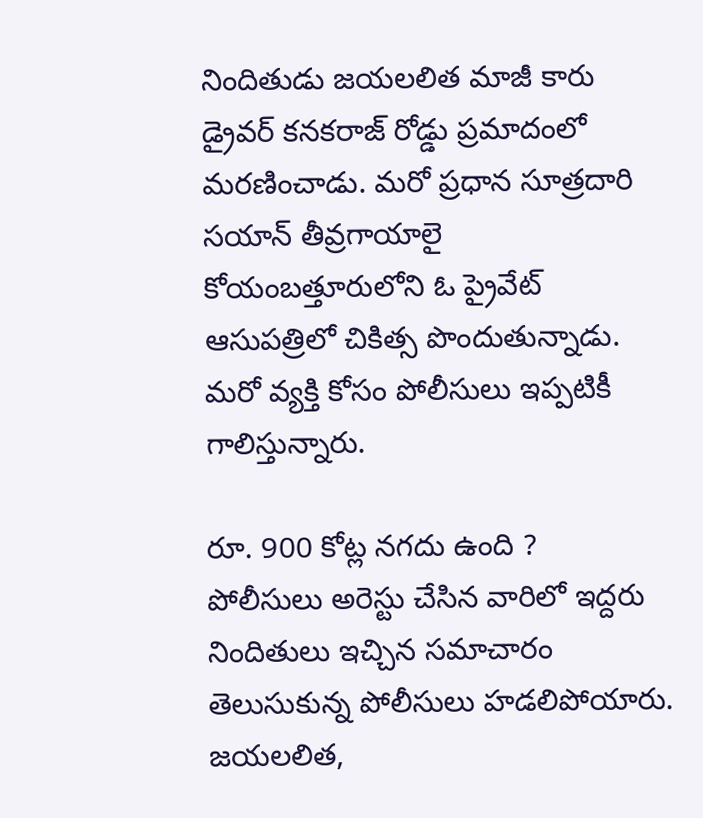నిందితుడు జయలలిత మాజీ కారు డ్రైవర్ కనకరాజ్ రోడ్డు ప్రమాదంలో మరణించాడు. మరో ప్రధాన సూత్రదారి సయాన్ తీవ్రగాయాలై కోయంబత్తూరులోని ఓ ప్రైవేట్ ఆసుపత్రిలో చికిత్స పొందుతున్నాడు. మరో వ్యక్తి కోసం పోలీసులు ఇప్పటికీ గాలిస్తున్నారు.

రూ. 900 కోట్ల నగదు ఉంది ?
పోలీసులు అరెస్టు చేసిన వారిలో ఇద్దరు నిందితులు ఇచ్చిన సమాచారం తెలుసుకున్న పోలీసులు హడలిపోయారు. జయలలిత,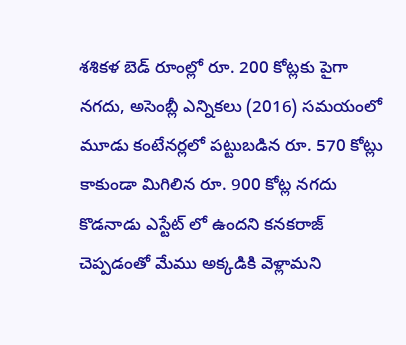శశికళ బెడ్ రూంల్లో రూ. 200 కోట్లకు పైగా నగదు, అసెంబ్లీ ఎన్నికలు (2016) సమయంలో మూడు కంటేనర్లలో పట్టుబడిన రూ. 570 కోట్లు కాకుండా మిగిలిన రూ. 900 కోట్ల నగదు కొడనాడు ఎస్టేట్ లో ఉందని కనకరాజ్ చెప్పడంతో మేము అక్కడికి వెళ్లామని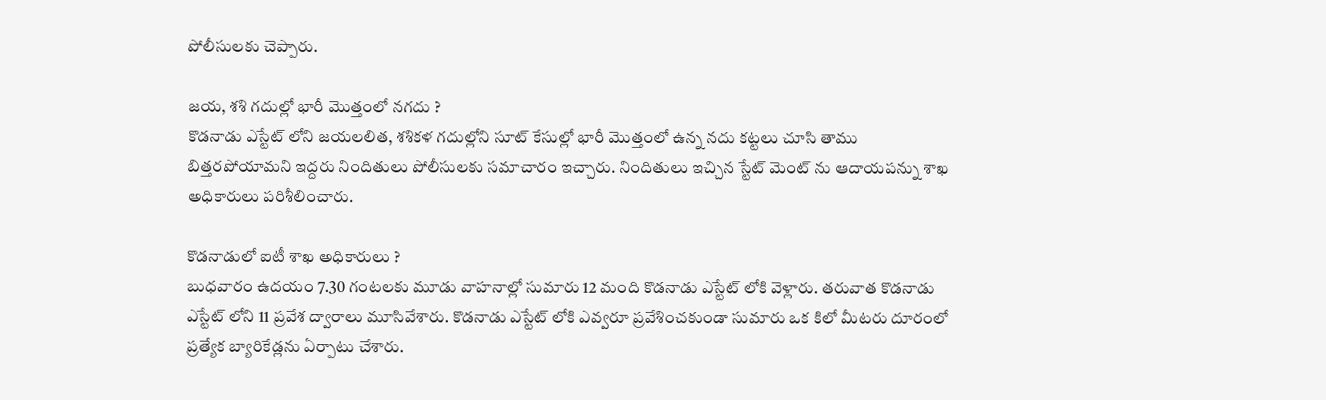పోలీసులకు చెప్పారు.

జయ, శశి గదుల్లో భారీ మొత్తంలో నగదు ?
కొడనాడు ఎస్టేట్ లోని జయలలిత, శశికళ గదుల్లోని సూట్ కేసుల్లో భారీ మొత్తంలో ఉన్న నదు కట్టలు చూసి తాము బిత్తరపోయామని ఇద్దరు నిందితులు పోలీసులకు సమాచారం ఇచ్చారు. నిందితులు ఇచ్చిన స్టేట్ మెంట్ ను ఆదాయపన్ను శాఖ అధికారులు పరిశీలించారు.

కొడనాడులో ఐటీ శాఖ అధికారులు ?
బుధవారం ఉదయం 7.30 గంటలకు మూడు వాహనాల్లో సుమారు 12 మంది కొడనాడు ఎస్టేట్ లోకి వెళ్లారు. తరువాత కొడనాడు ఎస్టేట్ లోని 11 ప్రవేశ ద్వారాలు మూసివేశారు. కొడనాడు ఎస్టేట్ లోకి ఎవ్వరూ ప్రవేశించకుండా సుమారు ఒక కిలో మీటరు దూరంలో ప్రత్యేక బ్యారికేడ్లను ఏర్పాటు చేశారు.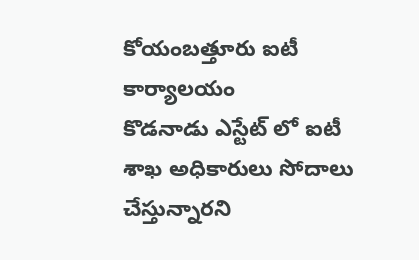కోయంబత్తూరు ఐటీ కార్యాలయం
కొడనాడు ఎస్టేట్ లో ఐటీ శాఖ అధికారులు సోదాలు చేస్తున్నారని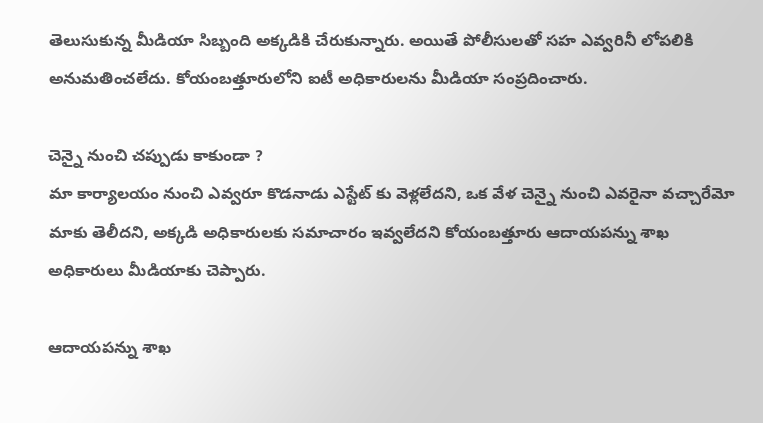తెలుసుకున్న మీడియా సిబ్బంది అక్కడికి చేరుకున్నారు. అయితే పోలీసులతో సహ ఎవ్వరినీ లోపలికి అనుమతించలేదు. కోయంబత్తూరులోని ఐటీ అధికారులను మీడియా సంప్రదించారు.

చెన్నై నుంచి చప్పుడు కాకుండా ?
మా కార్యాలయం నుంచి ఎవ్వరూ కొడనాడు ఎస్టేట్ కు వెళ్లలేదని, ఒక వేళ చెన్నై నుంచి ఎవరైనా వచ్చారేమో మాకు తెలీదని, అక్కడి అధికారులకు సమాచారం ఇవ్వలేదని కోయంబత్తూరు ఆదాయపన్ను శాఖ అధికారులు మీడియాకు చెప్పారు.

ఆదాయపన్ను శాఖ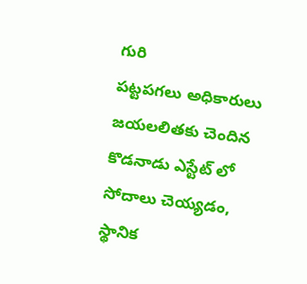గురి
పట్టపగలు అధికారులు జయలలితకు చెందిన కొడనాడు ఎస్టేట్ లో సోదాలు చెయ్యడం, స్థానిక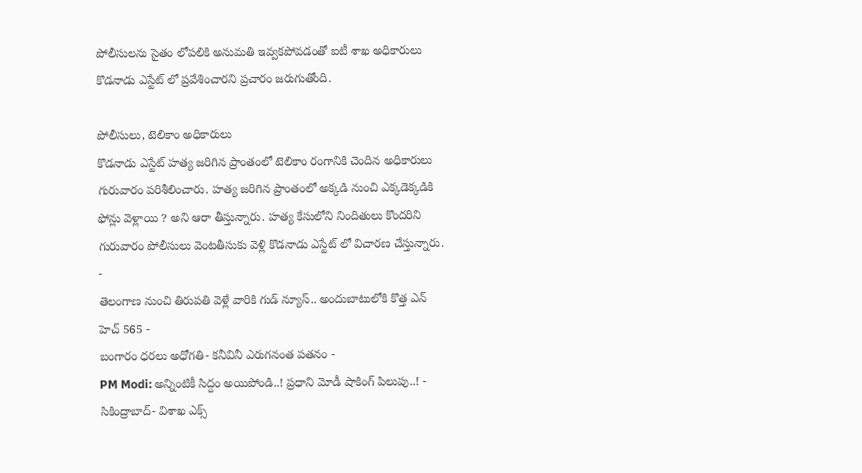పోలీసులను సైతం లోపలికి అనుమతి ఇవ్వకపోవడంతో ఐటీ శాఖ అధికారులు కొడనాడు ఎస్టేట్ లో ప్రవేశించారని ప్రచారం జరుగుతోంది.

పోలీసులు, టెలికాం అధికారులు
కొడనాడు ఎస్టేట్ హత్య జరిగిన ప్రాంతంలో టెలికాం రంగానికి చెందిన అధికారులు గురువారం పరిశీలించారు. హత్య జరిగిన ప్రాంతంలో అక్కడి నుంచి ఎక్కడెక్కడికి ఫోన్లు వెళ్లాయి ? అని ఆరా తీస్తున్నారు. హత్య కేసులోని నిందితులు కొందరిని గురువారం పోలీసులు వెంటతీసుకు వెళ్లి కొడనాడు ఎస్టేట్ లో విచారణ చేస్తున్నారు.
-
తెలంగాణ నుంచి తిరుపతి వెళ్లే వారికి గుడ్ న్యూస్.. అందుబాటులోకి కొత్త ఎన్ హెచ్ 565 -
బంగారం ధరలు అధోగతి- కనీవినీ ఎరుగనంత పతనం -
PM Modi: అన్నింటికీ సిద్దం అయిపోండి..! ప్రధాని మోడీ షాకింగ్ పిలుపు..! -
సికింద్రాబాద్- విశాఖ ఎక్స్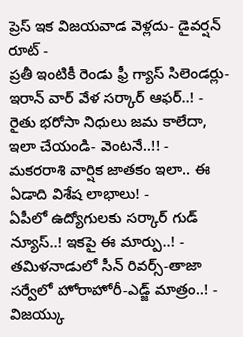ప్రెస్ ఇక విజయవాడ వెళ్లదు- డైవర్షన్ రూట్ -
ప్రతీ ఇంటికీ రెండు ఫ్రీ గ్యాస్ సిలెండర్లు-ఇరాన్ వార్ వేళ సర్కార్ ఆఫర్..! -
రైతు భరోసా నిధులు జమ కాలేదా, ఇలా చేయండి- వెంటనే..!! -
మకరరాశి వార్షిక జాతకం ఇలా.. ఈ ఏడాది విశేష లాభాలు! -
ఏపీలో ఉద్యోగులకు సర్కార్ గుడ్ న్యూస్..! ఇకపై ఈ మార్పు..! -
తమిళనాడులో సీన్ రివర్స్-తాజా సర్వేలో హోరాహోరీ-ఎడ్జ్ మాత్రం..! -
విజయ్కు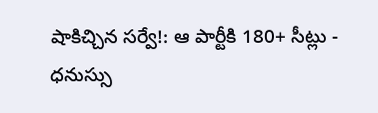షాకిచ్చిన సర్వే!: ఆ పార్టీకి 180+ సీట్లు -
ధనుస్సు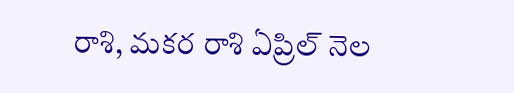రాశి, మకర రాశి ఏప్రిల్ నెల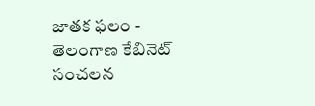జాతక ఫలం -
తెలంగాణ కేబినెట్ సంచలన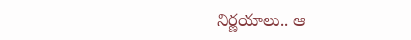నిర్ణయాలు.. ఆ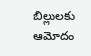బిల్లులకు ఆమోదం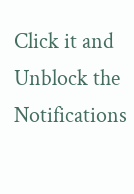Click it and Unblock the Notifications